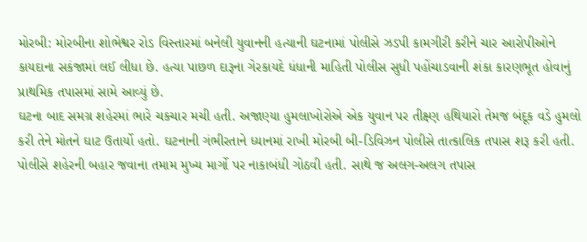મોરબી: મોરબીના શોભેશ્વર રોડ વિસ્તારમાં બનેલી યુવાનની હત્યાની ઘટનામાં પોલીસે ઝડપી કામગીરી કરીને ચાર આરોપીઓને કાયદાના સકંજામાં લઈ લીધા છે. હત્યા પાછળ દારૂના ગેરકાયદે ધંધાની માહિતી પોલીસ સુધી પહોંચાડવાની શંકા કારણભૂત હોવાનું પ્રાથમિક તપાસમાં સામે આવ્યું છે.
ઘટના બાદ સમગ્ર શહેરમાં ભારે ચકચાર મચી હતી. અજાણ્યા હુમલાખોરોએ એક યુવાન પર તીક્ષ્ણ હથિયારો તેમજ બંદૂક વડે હુમલો કરી તેને મોતને ઘાટ ઉતાર્યો હતો. ઘટનાની ગંભીરતાને ધ્યાનમાં રાખી મોરબી બી-ડિવિઝન પોલીસે તાત્કાલિક તપાસ શરૂ કરી હતી.
પોલીસે શહેરની બહાર જવાના તમામ મુખ્ય માર્ગો પર નાકાબંધી ગોઠવી હતી. સાથે જ અલગ-અલગ તપાસ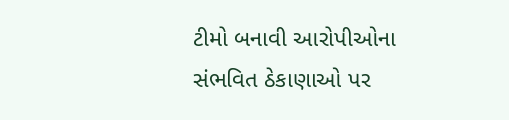ટીમો બનાવી આરોપીઓના સંભવિત ઠેકાણાઓ પર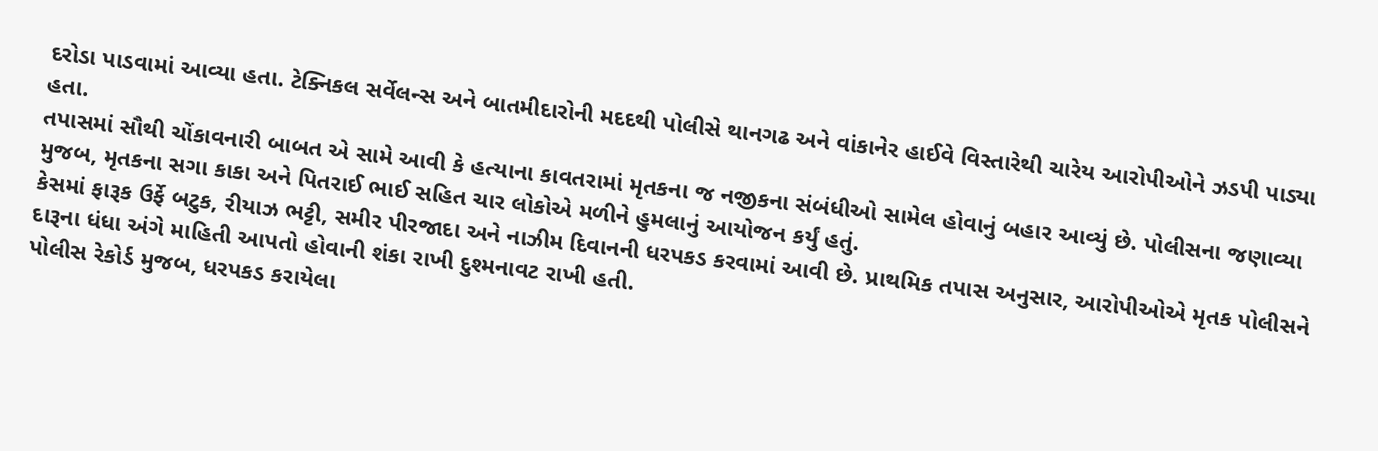દરોડા પાડવામાં આવ્યા હતા. ટેક્નિકલ સર્વેલન્સ અને બાતમીદારોની મદદથી પોલીસે થાનગઢ અને વાંકાનેર હાઈવે વિસ્તારેથી ચારેય આરોપીઓને ઝડપી પાડ્યા હતા.
તપાસમાં સૌથી ચોંકાવનારી બાબત એ સામે આવી કે હત્યાના કાવતરામાં મૃતકના જ નજીકના સંબંધીઓ સામેલ હોવાનું બહાર આવ્યું છે. પોલીસના જણાવ્યા મુજબ, મૃતકના સગા કાકા અને પિતરાઈ ભાઈ સહિત ચાર લોકોએ મળીને હુમલાનું આયોજન કર્યું હતું.
કેસમાં ફારૂક ઉર્ફે બટુક, રીયાઝ ભટ્ટી, સમીર પીરજાદા અને નાઝીમ દિવાનની ધરપકડ કરવામાં આવી છે. પ્રાથમિક તપાસ અનુસાર, આરોપીઓએ મૃતક પોલીસને દારૂના ધંધા અંગે માહિતી આપતો હોવાની શંકા રાખી દુશ્મનાવટ રાખી હતી.
પોલીસ રેકોર્ડ મુજબ, ધરપકડ કરાયેલા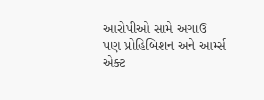આરોપીઓ સામે અગાઉ પણ પ્રોહિબિશન અને આર્મ્સ એક્ટ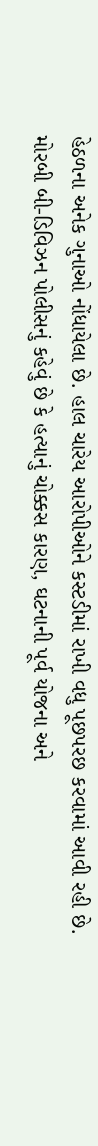હેઠળના અનેક ગુનાઓ નોંધાયેલા છે. હાલ ચારેય આરોપીઓને કસ્ટડીમાં રાખી વધુ પૂછપરછ કરવામાં આવી રહી છે.
મોરબી બી-ડિવિઝન પોલીસનું કહેવું છે કે હત્યાનું ચોક્કસ કારણ, ઘટનાની પૂર્વ યોજના અને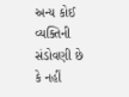અન્ય કોઈ વ્યક્તિની સંડોવણી છે કે નહીં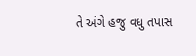તે અંગે હજુ વધુ તપાસ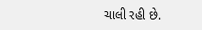ચાલી રહી છે.